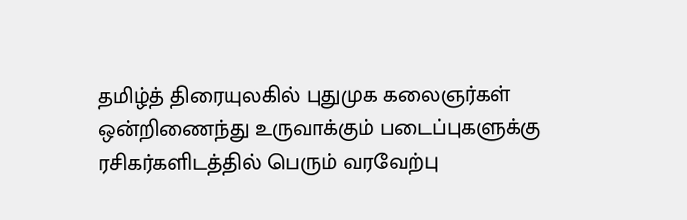தமிழ்த் திரையுலகில் புதுமுக கலைஞர்கள் ஒன்றிணைந்து உருவாக்கும் படைப்புகளுக்கு ரசிகர்களிடத்தில் பெரும் வரவேற்பு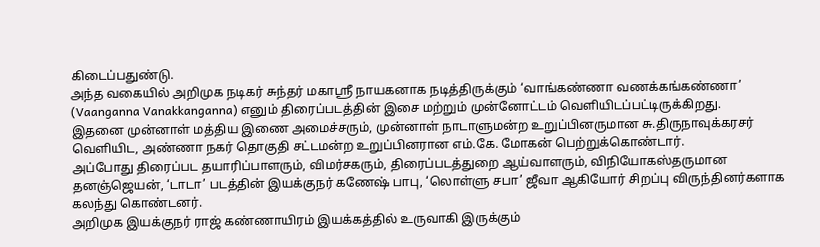கிடைப்பதுண்டு.
அந்த வகையில் அறிமுக நடிகர் சுந்தர் மகாஸ்ரீ நாயகனாக நடித்திருக்கும் ‘வாங்கண்ணா வணக்கங்கண்ணா’ (Vaanganna Vanakkanganna) எனும் திரைப்படத்தின் இசை மற்றும் முன்னோட்டம் வெளியிடப்பட்டிருக்கிறது.
இதனை முன்னாள் மத்திய இணை அமைச்சரும், முன்னாள் நாடாளுமன்ற உறுப்பினருமான சு.திருநாவுக்கரசர் வெளியிட, அண்ணா நகர் தொகுதி சட்டமன்ற உறுப்பினரான எம்.கே. மோகன் பெற்றுக்கொண்டார்.
அப்போது திரைப்பட தயாரிப்பாளரும், விமர்சகரும், திரைப்படத்துறை ஆய்வாளரும், விநியோகஸ்தருமான தனஞ்ஜெயன், ‘டாடா’ படத்தின் இயக்குநர் கணேஷ் பாபு, ‘லொள்ளு சபா’ ஜீவா ஆகியோர் சிறப்பு விருந்தினர்களாக கலந்து கொண்டனர்.
அறிமுக இயக்குநர் ராஜ் கண்ணாயிரம் இயக்கத்தில் உருவாகி இருக்கும்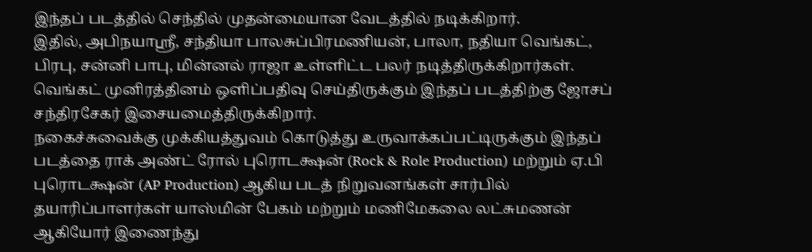இந்தப் படத்தில் செந்தில் முதன்மையான வேடத்தில் நடிக்கிறார்.
இதில், அபிநயாஸ்ரீ, சந்தியா பாலசுப்பிரமணியன், பாலா, நதியா வெங்கட், பிரபு, சன்னி பாபு, மின்னல் ராஜா உள்ளிட்ட பலர் நடித்திருக்கிறார்கள்.
வெங்கட் முனிரத்தினம் ஒளிப்பதிவு செய்திருக்கும் இந்தப் படத்திற்கு ஜோசப் சந்திரசேகர் இசையமைத்திருக்கிறார்.
நகைச்சுவைக்கு முக்கியத்துவம் கொடுத்து உருவாக்கப்பட்டிருக்கும் இந்தப் படத்தை ராக் அண்ட் ரோல் புரொடக்ஷன் (Rock & Role Production) மற்றும் ஏ.பி புரொடக்ஷன் (AP Production) ஆகிய படத் நிறுவனங்கள் சார்பில் தயாரிப்பாளர்கள் யாஸ்மின் பேகம் மற்றும் மணிமேகலை லட்சுமணன் ஆகியோர் இணைந்து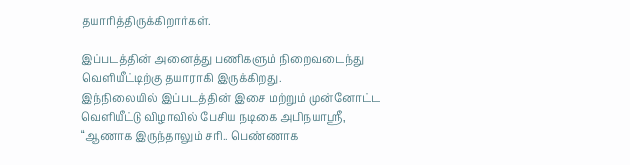தயாரித்திருக்கிறார்கள்.

இப்படத்தின் அனைத்து பணிகளும் நிறைவடைந்து வெளியீட்டிற்கு தயாராகி இருக்கிறது.
இந்நிலையில் இப்படத்தின் இசை மற்றும் முன்னோட்ட வெளியீட்டு விழாவில் பேசிய நடிகை அபிநயாஸ்ரீ, “ஆணாக இருந்தாலும் சரி.. பெண்ணாக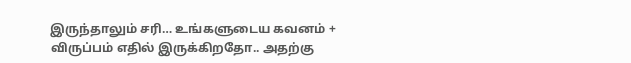இருந்தாலும் சரி… உங்களுடைய கவனம் + விருப்பம் எதில் இருக்கிறதோ.. அதற்கு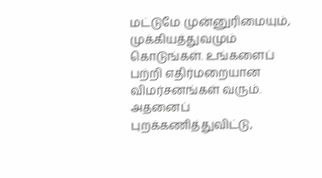மட்டுமே முன்னுரிமையும், முக்கியத்துவமும் கொடுங்கள். உங்களைப் பற்றி எதிர்மறையான விமர்சனங்கள் வரும். அதனைப் புறக்கணித்துவிட்டு,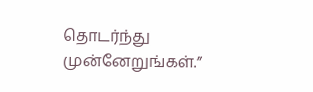தொடர்ந்து முன்னேறுங்கள்.”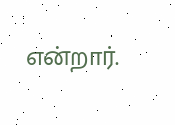என்றார்.